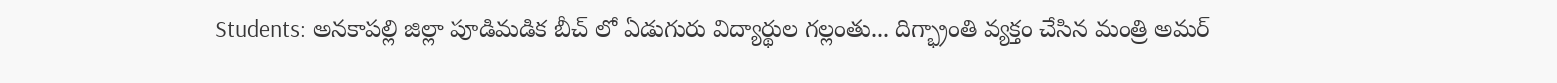Students: అనకాపల్లి జిల్లా పూడిమడిక బీచ్ లో ఏడుగురు విద్యార్థుల గల్లంతు... దిగ్భ్రాంతి వ్యక్తం చేసిన మంత్రి అమర్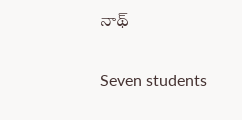నాథ్

Seven students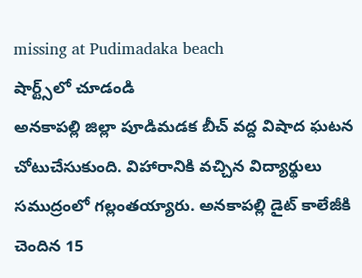missing at Pudimadaka beach
షార్ట్స్‌లో చూడండి
అనకాపల్లి జిల్లా పూడిమడక బీచ్ వద్ద విషాద ఘటన చోటుచేసుకుంది. విహారానికి వచ్చిన విద్యార్థులు సముద్రంలో గల్లంతయ్యారు. అనకాపల్లి డైట్ కాలేజీకి చెందిన 15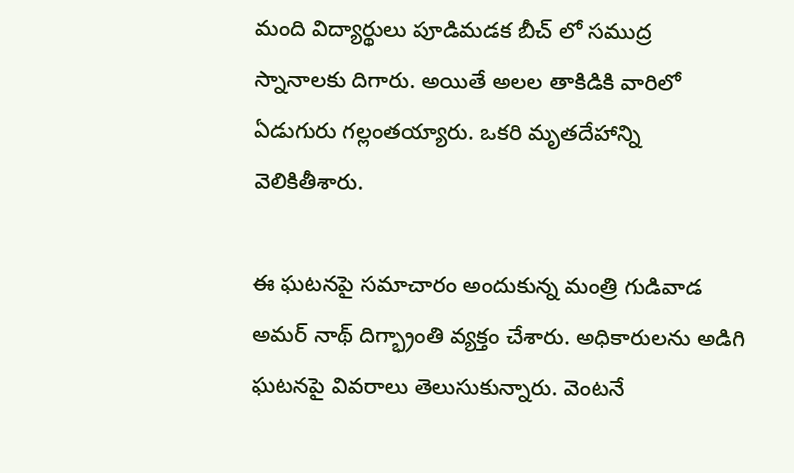మంది విద్యార్థులు పూడిమడక బీచ్ లో సముద్ర స్నానాలకు దిగారు. అయితే అలల తాకిడికి వారిలో ఏడుగురు గల్లంతయ్యారు. ఒకరి మృతదేహాన్ని వెలికితీశారు.

ఈ ఘటనపై సమాచారం అందుకున్న మంత్రి గుడివాడ అమర్ నాథ్ దిగ్భ్రాంతి వ్యక్తం చేశారు. అధికారులను అడిగి ఘటనపై వివరాలు తెలుసుకున్నారు. వెంటనే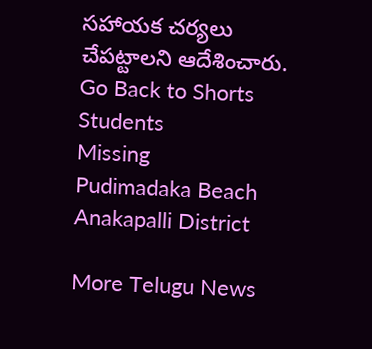సహాయక చర్యలు చేపట్టాలని ఆదేశించారు.
Go Back to Shorts
Students
Missing
Pudimadaka Beach
Anakapalli District

More Telugu News